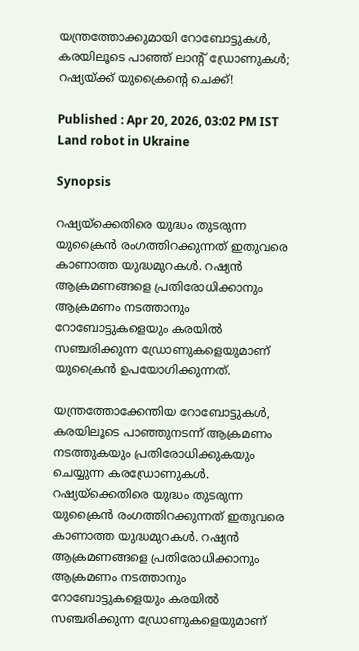യന്ത്രത്തോക്കുമായി റോബോട്ടുകള്‍, കരയിലൂടെ പാഞ്ഞ് ലാന്റ് ഡ്രോണുകള്‍; റഷ്യയ്ക്ക് യുക്രൈന്റെ ചെക്ക്!

Published : Apr 20, 2026, 03:02 PM IST
Land robot in Ukraine

Synopsis

റഷ്യയ്‌ക്കെതിരെ യുദ്ധം തുടരുന്ന യുക്രൈന്‍ രംഗത്തിറക്കുന്നത് ഇതുവരെ കാണാത്ത യുദ്ധമുറകള്‍. റഷ്യന്‍ ആക്രമണങ്ങളെ പ്രതിരോധിക്കാനും ആക്രമണം നടത്താനും റോബോട്ടുകളെയും കരയില്‍ സഞ്ചരിക്കുന്ന ഡ്രോണുകളെയുമാണ് യുക്രൈന്‍ ഉപയോഗിക്കുന്നത്.

യന്ത്രത്തോക്കേന്തിയ റോബോട്ടുകള്‍, കരയിലൂടെ പാഞ്ഞുനടന്ന് ആക്രമണം നടത്തുകയും പ്രതിരോധിക്കുകയും ചെയ്യുന്ന കരഡ്രോണുകള്‍. റഷ്യയ്‌ക്കെതിരെ യുദ്ധം തുടരുന്ന യുക്രൈന്‍ രംഗത്തിറക്കുന്നത് ഇതുവരെ കാണാത്ത യുദ്ധമുറകള്‍. റഷ്യന്‍ ആക്രമണങ്ങളെ പ്രതിരോധിക്കാനും ആക്രമണം നടത്താനും റോബോട്ടുകളെയും കരയില്‍ സഞ്ചരിക്കുന്ന ഡ്രോണുകളെയുമാണ്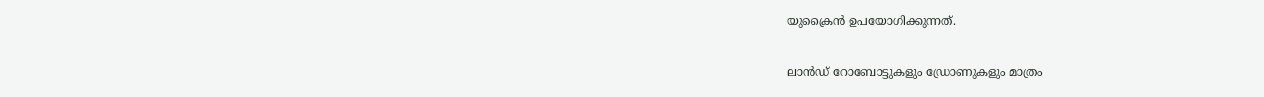യുക്രൈന്‍ ഉപയോഗിക്കുന്നത്.

ലാന്‍ഡ് റോബോട്ടുകളും ഡ്രോണുകളും മാത്രം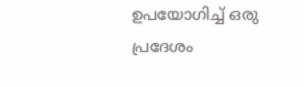ഉപയോഗിച്ച് ഒരു പ്രദേശം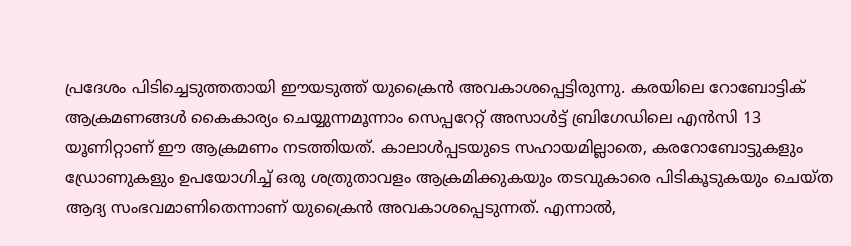പ്രദേശം പിടിച്ചെടുത്തതായി ഈയടുത്ത് യുക്രൈന്‍ അവകാശപ്പെട്ടിരുന്നു. കരയിലെ റോബോട്ടിക് ആക്രമണങ്ങള്‍ കൈകാര്യം ചെയ്യുന്നമൂന്നാം സെപ്പറേറ്റ് അസാള്‍ട്ട് ബ്രിഗേഡിലെ എന്‍സി 13 യൂണിറ്റാണ് ഈ ആക്രമണം നടത്തിയത്. കാലാള്‍പ്പടയുടെ സഹായമില്ലാതെ, കരറോബോട്ടുകളും ഡ്രോണുകളും ഉപയോഗിച്ച് ഒരു ശത്രുതാവളം ആക്രമിക്കുകയും തടവുകാരെ പിടികൂടുകയും ചെയ്ത ആദ്യ സംഭവമാണിതെന്നാണ് യുക്രൈന്‍ അവകാശപ്പെടുന്നത്. എന്നാല്‍,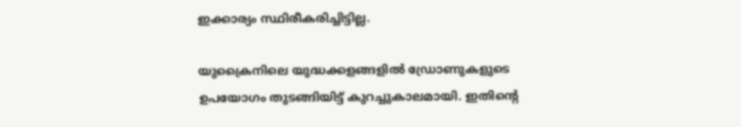ഇക്കാര്യം സ്ഥിരീകരിച്ചിട്ടില്ല.

യുക്രൈനിലെ യുദ്ധക്കളങ്ങളില്‍ ഡ്രോണുകളുടെ ഉപയോഗം തുടങ്ങിയിട്ട് കുറച്ചുകാലമായി. ഇതിന്റെ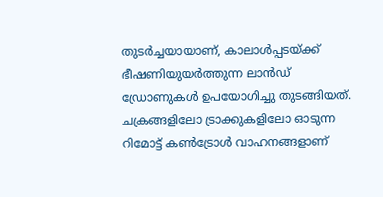തുടര്‍ച്ചയായാണ്, കാലാള്‍പ്പടയ്ക്ക് ഭീഷണിയുയര്‍ത്തുന്ന ലാന്‍ഡ് ഡ്രോണുകള്‍ ഉപയോഗിച്ചു തുടങ്ങിയത്. ചക്രങ്ങളിലോ ട്രാക്കുകളിലോ ഓടുന്ന റിമോട്ട് കണ്‍ട്രോള്‍ വാഹനങ്ങളാണ്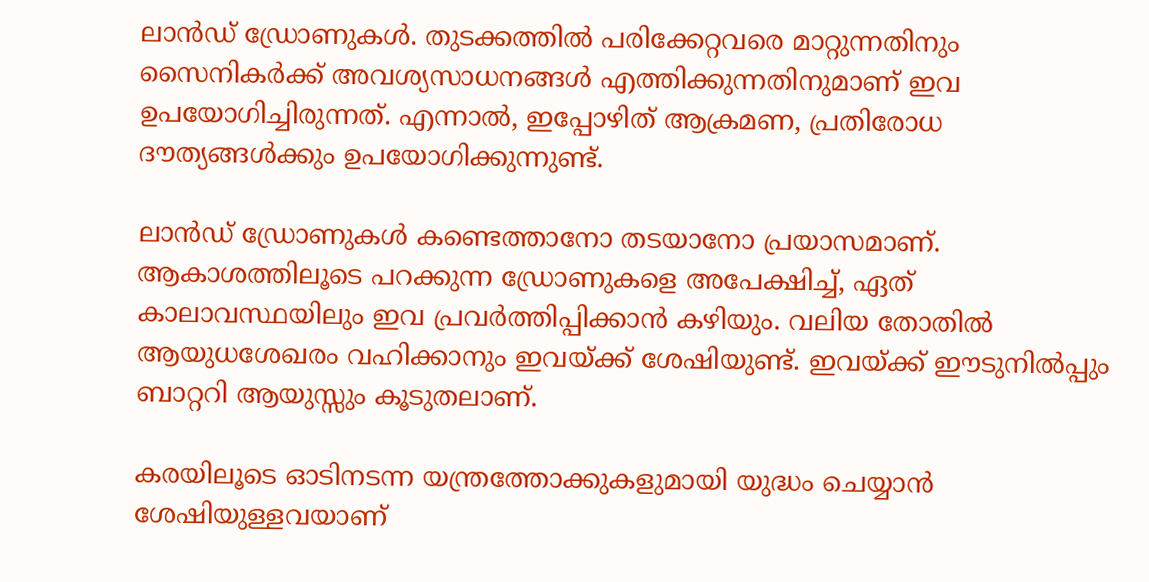ലാന്‍ഡ് ഡ്രോണുകള്‍. തുടക്കത്തില്‍ പരിക്കേറ്റവരെ മാറ്റുന്നതിനും സൈനികര്‍ക്ക് അവശ്യസാധനങ്ങള്‍ എത്തിക്കുന്നതിനുമാണ് ഇവ ഉപയോഗിച്ചിരുന്നത്. എന്നാല്‍, ഇപ്പോഴിത് ആക്രമണ, പ്രതിരോധ ദൗത്യങ്ങള്‍ക്കും ഉപയോഗിക്കുന്നുണ്ട്.

ലാന്‍ഡ് ഡ്രോണുകള്‍ കണ്ടെത്താനോ തടയാനോ പ്രയാസമാണ്. ആകാശത്തിലൂടെ പറക്കുന്ന ഡ്രോണുകളെ അപേക്ഷിച്ച്, ഏത് കാലാവസ്ഥയിലും ഇവ പ്രവര്‍ത്തിപ്പിക്കാന്‍ കഴിയും. വലിയ തോതില്‍ ആയുധശേഖരം വഹിക്കാനും ഇവയ്ക്ക് ശേഷിയുണ്ട്. ഇവയ്ക്ക് ഈടുനില്‍പ്പും ബാറ്ററി ആയുസ്സും കൂടുതലാണ്.

കരയിലൂടെ ഓടിനടന്ന യന്ത്രത്തോക്കുകളുമായി യുദ്ധം ചെയ്യാന്‍ ശേഷിയുള്ളവയാണ്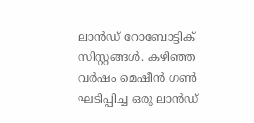ലാന്‍ഡ് റോബോട്ടിക് സിസ്റ്റങ്ങള്‍. കഴിഞ്ഞ വര്‍ഷം മെഷീന്‍ ഗണ്‍ ഘടിപ്പിച്ച ഒരു ലാന്‍ഡ്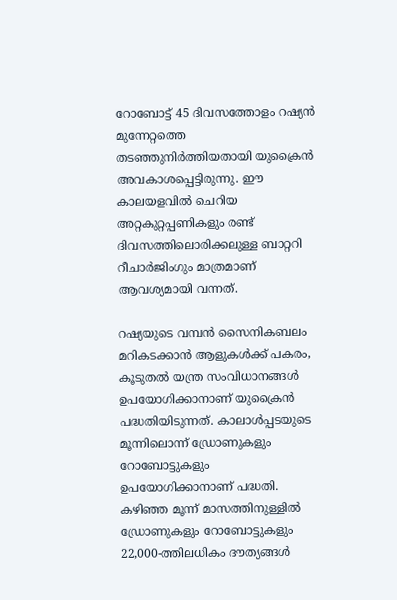റോബോട്ട് 45 ദിവസത്തോളം റഷ്യന്‍ മുന്നേറ്റത്തെ തടഞ്ഞുനിര്‍ത്തിയതായി യുക്രൈന്‍ അവകാശപ്പെട്ടിരുന്നു. ഈ കാലയളവില്‍ ചെറിയ അറ്റകുറ്റപ്പണികളും രണ്ട് ദിവസത്തിലൊരിക്കലുള്ള ബാറ്ററി റീചാര്‍ജിംഗും മാത്രമാണ് ആവശ്യമായി വന്നത്.

റഷ്യയുടെ വമ്പന്‍ സൈനികബലം മറികടക്കാന്‍ ആളുകള്‍ക്ക് പകരം, കൂടുതല്‍ യന്ത്ര സംവിധാനങ്ങള്‍ ഉപയോഗിക്കാനാണ് യുക്രൈന്‍ പദ്ധതിയിടുന്നത്. കാലാള്‍പ്പടയുടെ മൂന്നിലൊന്ന് ഡ്രോണുകളും റോബോട്ടുകളും ഉപയോഗിക്കാനാണ് പദ്ധതി. കഴിഞ്ഞ മൂന്ന് മാസത്തിനുള്ളില്‍ ഡ്രോണുകളും റോബോട്ടുകളും 22,000-ത്തിലധികം ദൗത്യങ്ങള്‍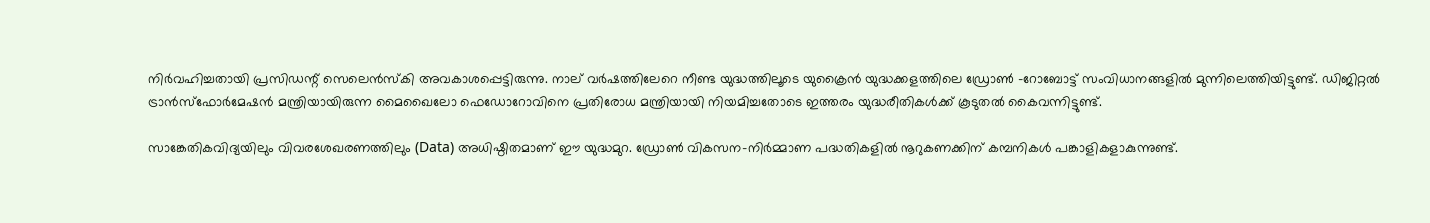നിര്‍വഹിച്ചതായി പ്രസിഡന്റ് സെലെന്‍സ്‌കി അവകാശപ്പെട്ടിരുന്നു. നാല് വര്‍ഷത്തിലേറെ നീണ്ട യുദ്ധത്തിലൂടെ യുക്രൈന്‍ യുദ്ധക്കളത്തിലെ ഡ്രോണ്‍ -റോബോട്ട് സംവിധാനങ്ങളില്‍ മുന്നിലെത്തിയിട്ടുണ്ട്. ഡിജിറ്റല്‍ ട്രാന്‍സ്‌ഫോര്‍മേഷന്‍ മന്ത്രിയായിരുന്ന മൈഖൈലോ ഫെഡോറോവിനെ പ്രതിരോധ മന്ത്രിയായി നിയമിച്ചതോടെ ഇത്തരം യുദ്ധരീതികള്‍ക്ക് കൂടുതല്‍ കൈവന്നിട്ടുണ്ട്.

സാങ്കേതികവിദ്യയിലും വിവരശേഖരണത്തിലും (Data) അധിഷ്ഠിതമാണ് ഈ യുദ്ധമുറ. ഡ്രോണ്‍ വികസന-നിര്‍മ്മാണ പദ്ധതികളില്‍ നൂറുകണക്കിന് കമ്പനികള്‍ പങ്കാളികളാകുന്നുണ്ട്.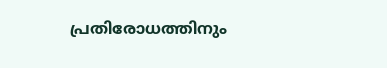പ്രതിരോധത്തിനും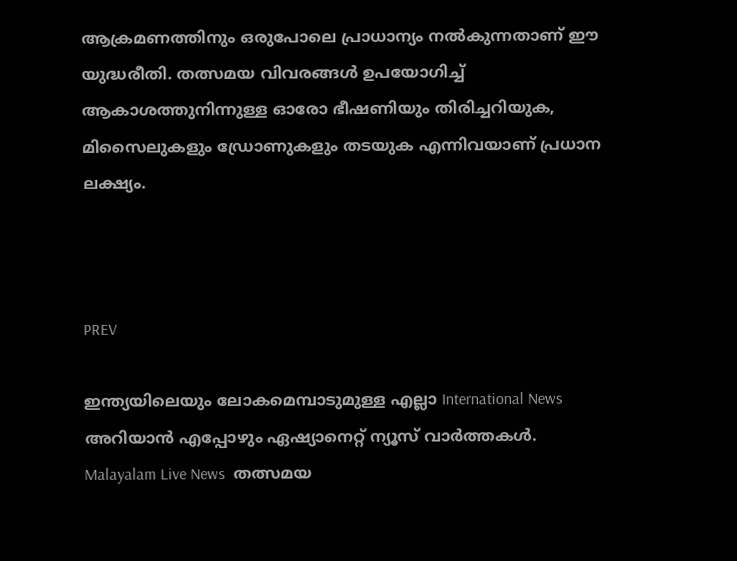ആക്രമണത്തിനും ഒരുപോലെ പ്രാധാന്യം നല്‍കുന്നതാണ് ഈ യുദ്ധരീതി. തത്സമയ വിവരങ്ങള്‍ ഉപയോഗിച്ച് ആകാശത്തുനിന്നുള്ള ഓരോ ഭീഷണിയും തിരിച്ചറിയുക, മിസൈലുകളും ഡ്രോണുകളും തടയുക എന്നിവയാണ് പ്രധാന ലക്ഷ്യം.



PREV

ഇന്ത്യയിലെയും ലോകമെമ്പാടുമുള്ള എല്ലാ International News അറിയാൻ എപ്പോഴും ഏഷ്യാനെറ്റ് ന്യൂസ് വാർത്തകൾ. Malayalam Live News  തത്സമയ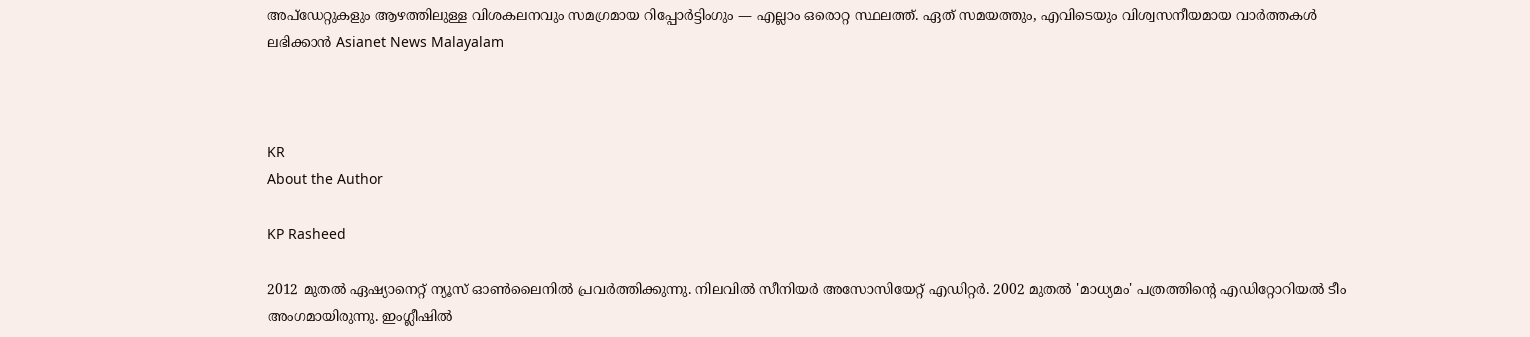അപ്‌ഡേറ്റുകളും ആഴത്തിലുള്ള വിശകലനവും സമഗ്രമായ റിപ്പോർട്ടിംഗും — എല്ലാം ഒരൊറ്റ സ്ഥലത്ത്. ഏത് സമയത്തും, എവിടെയും വിശ്വസനീയമായ വാർത്തകൾ ലഭിക്കാൻ Asianet News Malayalam



KR
About the Author

KP Rasheed

2012 മുതല്‍ ഏഷ്യാനെറ്റ് ന്യൂസ് ഓണ്‍ലൈനില്‍ പ്രവര്‍ത്തിക്കുന്നു. നിലവില്‍ സീനിയര്‍ അസോസിയേറ്റ് എഡിറ്റര്‍. 2002 മുതല്‍ 'മാധ്യമം' പത്രത്തിന്റെ എഡിറ്റോറിയല്‍ ടീം അംഗമായിരുന്നു. ഇംഗ്ലീഷില്‍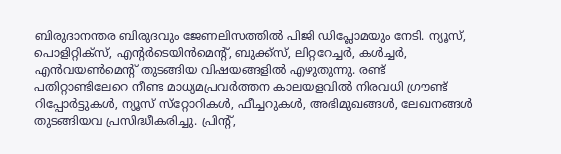ബിരുദാനന്തര ബിരുദവും ജേണലിസത്തില്‍ പിജി ഡിപ്ലോമയും നേടി. ന്യൂസ്, പൊളിറ്റിക്‌സ്, എന്റര്‍ടെയിന്‍മെന്റ്, ബുക്ക്‌സ്, ലിറ്ററേച്ചര്‍, കള്‍ച്ചര്‍, എന്‍വയണ്‍മെന്റ് തുടങ്ങിയ വിഷയങ്ങളില്‍ എഴുതുന്നു. രണ്ട് പതിറ്റാണ്ടിലേറെ നീണ്ട മാധ്യമപ്രവര്‍ത്തന കാലയളവില്‍ നിരവധി ഗ്രൗണ്ട് റിപ്പോര്‍ട്ടുകള്‍, ന്യൂസ് സ്‌റ്റോറികള്‍, ഫീച്ചറുകള്‍, അഭിമുഖങ്ങള്‍, ലേഖനങ്ങള്‍ തുടങ്ങിയവ പ്രസിദ്ധീകരിച്ചു. പ്രിന്റ്,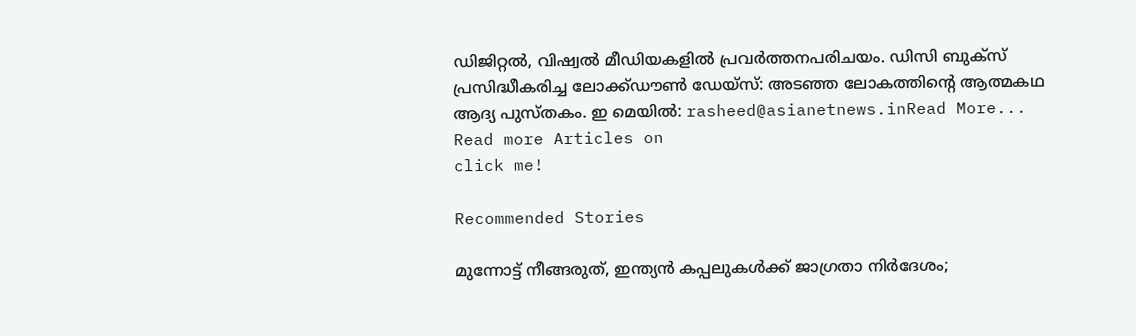ഡിജിറ്റല്‍, വിഷ്വല്‍ മീഡിയകളില്‍ പ്രവര്‍ത്തനപരിചയം. ഡിസി ബുക്സ് പ്രസിദ്ധീകരിച്ച ലോക്ക്ഡൗണ്‍ ഡേയ്സ്: അടഞ്ഞ ലോകത്തിന്റെ ആത്മകഥ ആദ്യ പുസ്തകം. ഇ മെയില്‍: rasheed@asianetnews.inRead More...
Read more Articles on
click me!

Recommended Stories

മുന്നോട്ട് നീങ്ങരുത്, ഇന്ത്യൻ കപ്പലുകൾക്ക് ജാഗ്രതാ നിർദേശം;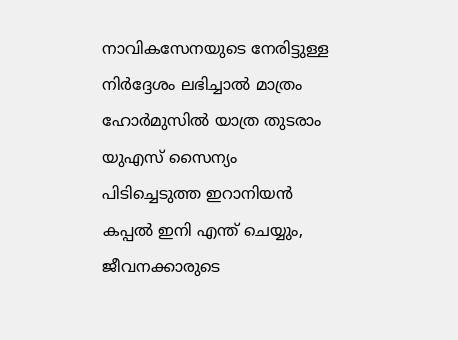നാവികസേനയുടെ നേരിട്ടുള്ള നിർദ്ദേശം ലഭിച്ചാൽ മാത്രം ഹോർമുസിൽ യാത്ര തുടരാം
യുഎസ് സൈന്യം പിടിച്ചെടുത്ത ഇറാനിയൻ കപ്പൽ ഇനി എന്ത് ചെയ്യും, ജീവനക്കാരുടെ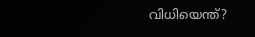വിധിയെന്ത്?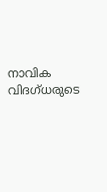നാവിക വിദഗ്ധരുടെ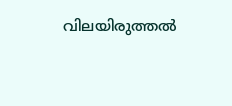വിലയിരുത്തൽ